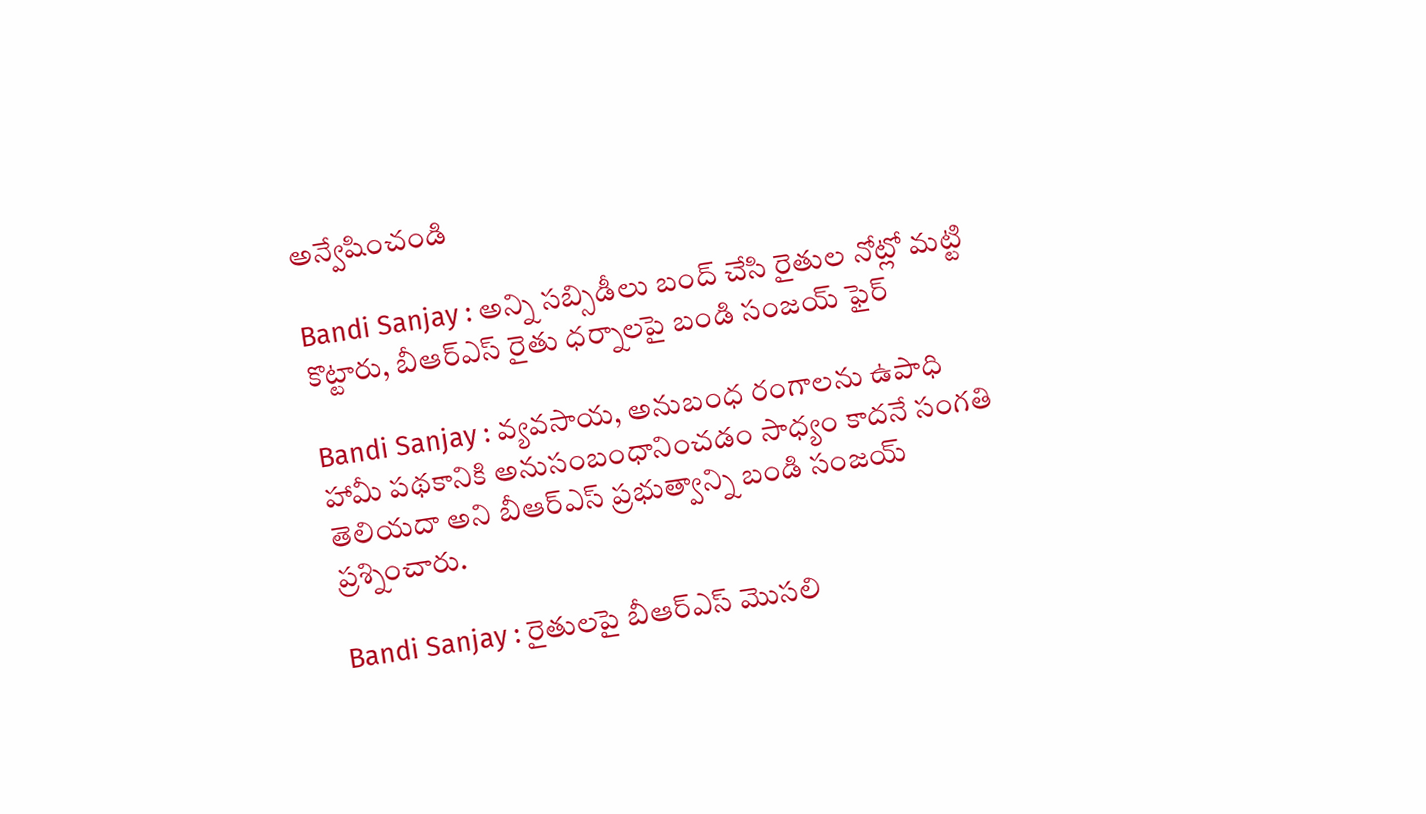అన్వేషించండి

Bandi Sanjay : అన్ని సబ్సిడీలు బంద్ చేసి రైతుల నోట్లో మట్టి కొట్టారు, బీఆర్ఎస్ రైతు ధర్నాలపై బండి సంజయ్ ఫైర్

Bandi Sanjay : వ్యవసాయ, అనుబంధ రంగాలను ఉపాధి హామీ పథకానికి అనుసంబంధానించడం సాధ్యం కాదనే సంగతి తెలియదా అని బీఆర్ఎస్ ప్రభుత్వాన్ని బండి సంజయ్ ప్రశ్నించారు.

Bandi Sanjay : రైతులపై బీఆర్ఎస్ మొసలి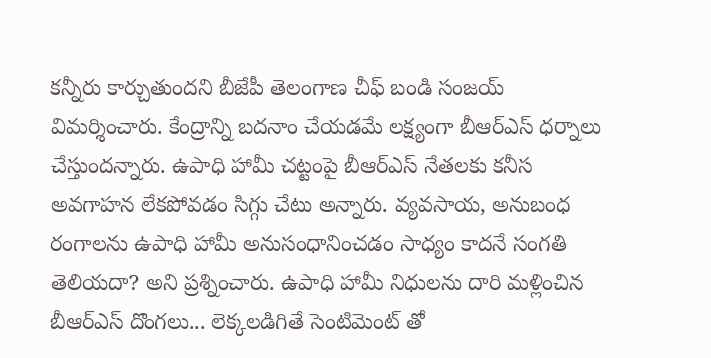కన్నీరు కార్చుతుందని బీజేపీ తెలంగాణ చీఫ్ బండి సంజయ్ విమర్శించారు. కేంద్రాన్ని బదనాం చేయడమే లక్ష్యంగా బీఆర్ఎస్ ధర్నాలు చేస్తుందన్నారు. ఉపాధి హామీ చట్టంపై బీఆర్ఎస్ నేతలకు కనీస అవగాహన లేకపోవడం సిగ్గు చేటు అన్నారు. వ్యవసాయ, అనుబంధ రంగాలను ఉపాధి హామీ అనుసంధానించడం సాధ్యం కాదనే సంగతి తెలియదా? అని ప్రశ్నించారు. ఉపాధి హామీ నిధులను దారి మళ్లించిన బీఆర్ఎస్ దొంగలు... లెక్కలడిగితే సెంటిమెంట్ తో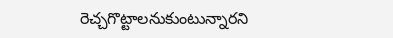రెచ్చగొట్టాలనుకుంటున్నారని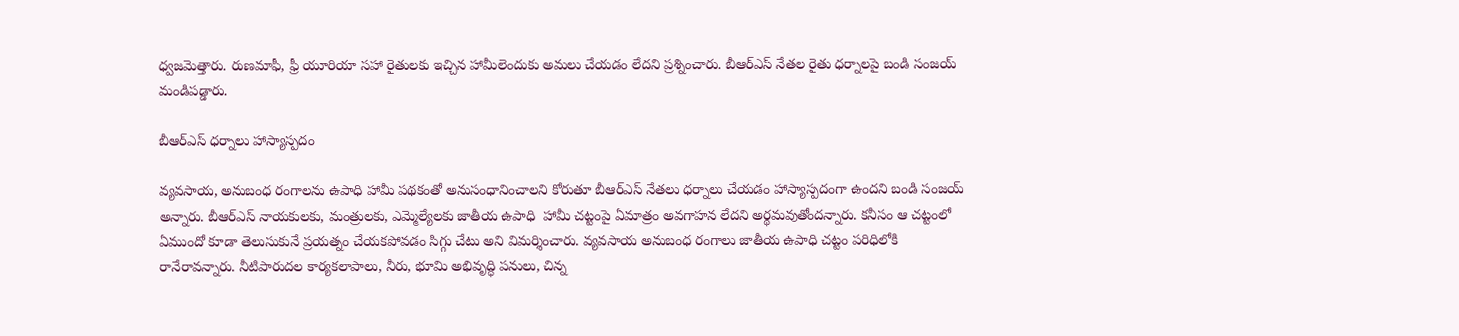ధ్వజమెత్తారు. రుణమాఫీ, ఫ్రీ యూరియా సహా రైతులకు ఇచ్చిన హామీలెందుకు అమలు చేయడం లేదని ప్రశ్నించారు. బీఆర్ఎస్ నేతల రైతు ధర్నాలపై బండి సంజయ్ మండిపడ్డారు.

బీఆర్ఎస్ ధర్నాలు హాస్యాస్పదం

వ్యవసాయ, అనుబంధ రంగాలను ఉపాధి హామీ పథకంతో అనుసంధానించాలని కోరుతూ బీఆర్ఎస్ నేతలు ధర్నాలు చేయడం హాస్యాస్పదంగా ఉందని బండి సంజయ్ అన్నారు. బీఆర్ఎస్ నాయకులకు, మంత్రులకు, ఎమ్మెల్యేలకు జాతీయ ఉపాధి  హామీ చట్టంపై ఏమాత్రం అవగాహన లేదని అర్థమవుతోందన్నారు. కనీసం ఆ చట్టంలో ఏముందో కూడా తెలుసుకునే ప్రయత్నం చేయకపోవడం సిగ్గు చేటు అని విమర్శించారు. వ్యవసాయ అనుబంధ రంగాలు జాతీయ ఉపాధి చట్టం పరిధిలోకి రానేరావన్నారు. నీటిపారుదల కార్యకలాపాలు, నీరు, భూమి అభివృద్ధి పనులు, చిన్న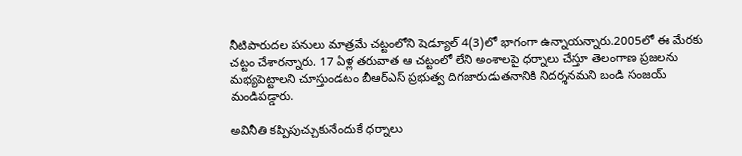నీటిపారుదల పనులు మాత్రమే చట్టంలోని షెడ్యూల్ 4(3)లో భాగంగా ఉన్నాయన్నారు.2005లో ఈ మేరకు చట్టం చేశారన్నారు. 17 ఏళ్ల తరువాత ఆ చట్టంలో లేని అంశాలపై ధర్నాలు చేస్తూ తెలంగాణ ప్రజలను మభ్యపెట్టాలని చూస్తుండటం బీఆర్ఎస్ ప్రభుత్వ దిగజారుడుతనానికి నిదర్శనమని బండి సంజయ్ మండిపడ్డారు.

అవినీతి కప్పిపుచ్చుకునేందుకే ధర్నాలు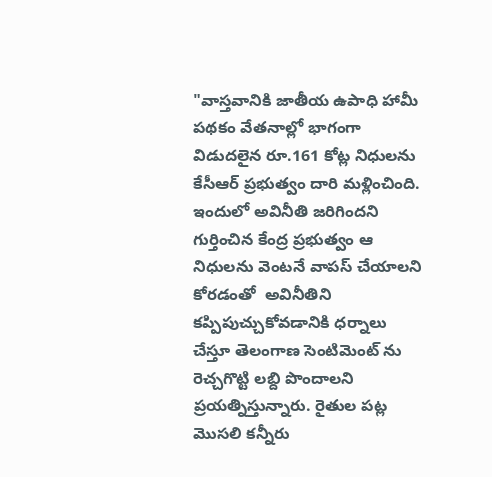"వాస్తవానికి జాతీయ ఉపాధి హామీ పథకం వేతనాల్లో భాగంగా విడుదలైన రూ.161 కోట్ల నిధులను కేసీఆర్ ప్రభుత్వం దారి మళ్లించింది. ఇందులో అవినీతి జరిగిందని గుర్తించిన కేంద్ర ప్రభుత్వం ఆ నిధులను వెంటనే వాపస్ చేయాలని కోరడంతో  అవినీతిని కప్పిపుచ్చుకోవడానికి ధర్నాలు చేస్తూ తెలంగాణ సెంటిమెంట్ ను రెచ్చగొట్టి లబ్ది పొందాలని ప్రయత్నిస్తున్నారు. రైతుల పట్ల మొసలి కన్నీరు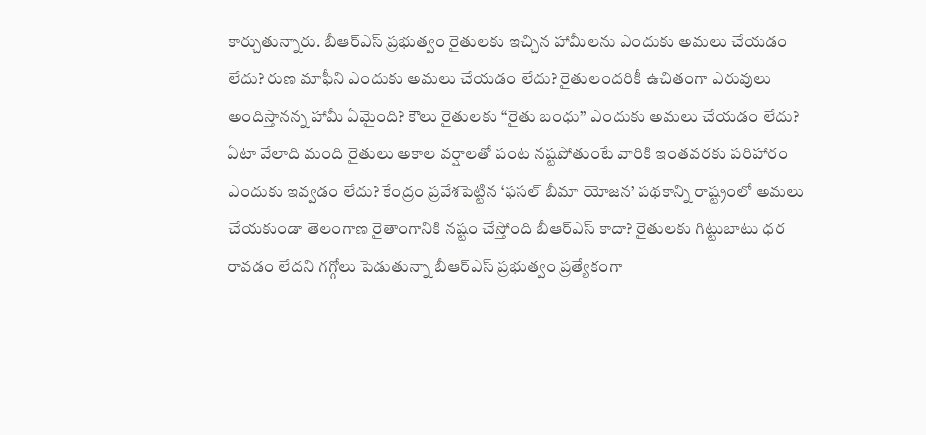కార్చుతున్నారు. బీఆర్ఎస్ ప్రభుత్వం రైతులకు ఇచ్చిన హామీలను ఎందుకు అమలు చేయడం లేదు? రుణ మాఫీని ఎందుకు అమలు చేయడం లేదు? రైతులందరికీ ఉచితంగా ఎరువులు అందిస్తానన్న హామీ ఏమైంది? కౌలు రైతులకు ‘‘రైతు బంధు’’ ఎందుకు అమలు చేయడం లేదు? ఏటా వేలాది మంది రైతులు అకాల వర్షాలతో పంట నష్టపోతుంటే వారికి ఇంతవరకు పరిహారం ఎందుకు ఇవ్వడం లేదు? కేంద్రం ప్రవేశపెట్టిన ‘ఫసల్ బీమా యోజన’ పథకాన్ని రాష్ట్రంలో అమలు చేయకుండా తెలంగాణ రైతాంగానికి నష్టం చేస్తోంది బీఆర్ఎస్ కాదా? రైతులకు గిట్టుబాటు ధర రావడం లేదని గగ్గోలు పెడుతున్నా బీఆర్ఎస్ ప్రభుత్వం ప్రత్యేకంగా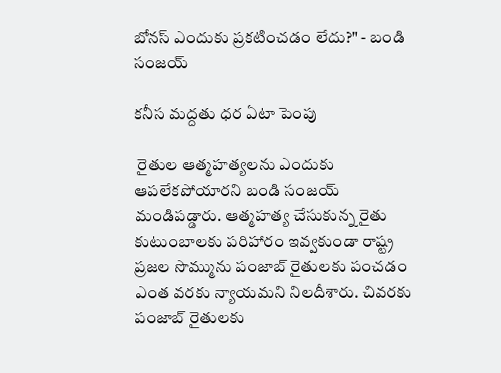బోనస్ ఎందుకు ప్రకటించడం లేదు?" - బండి సంజయ్

కనీస మద్దతు ధర ఏటా పెంపు

 రైతుల ఆత్మహత్యలను ఎందుకు ఆపలేకపోయారని బండి సంజయ్ మండిపడ్డారు. ఆత్మహత్య చేసుకున్న రైతు కుటుంబాలకు పరిహారం ఇవ్వకుండా రాష్ట్ర ప్రజల సొమ్మును పంజాబ్ రైతులకు పంచడం ఎంత వరకు న్యాయమని నిలదీశారు. చివరకు పంజాబ్ రైతులకు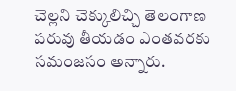చెల్లని చెక్కులిచ్చి తెలంగాణ పరువు తీయడం ఎంతవరకు సమంజసం అన్నారు.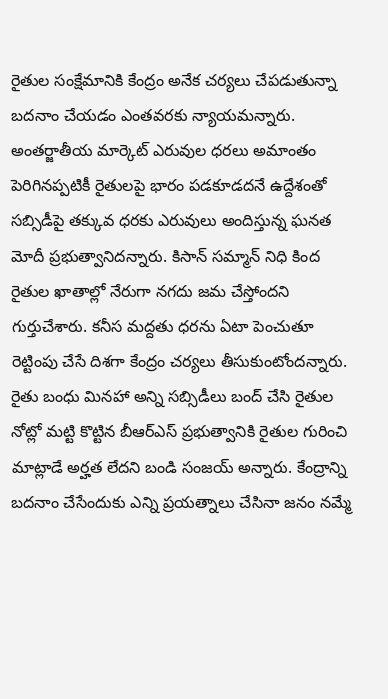రైతుల సంక్షేమానికి కేంద్రం అనేక చర్యలు చేపడుతున్నా బదనాం చేయడం ఎంతవరకు న్యాయమన్నారు. అంతర్జాతీయ మార్కెట్ ఎరువుల ధరలు అమాంతం పెరిగినప్పటికీ రైతులపై భారం పడకూడదనే ఉద్దేశంతో సబ్సిడీపై తక్కువ ధరకు ఎరువులు అందిస్తున్న ఘనత మోదీ ప్రభుత్వానిదన్నారు. కిసాన్ సమ్మాన్ నిధి కింద రైతుల ఖాతాల్లో నేరుగా నగదు జమ చేస్తోందని గుర్తుచేశారు. కనీస మద్దతు ధరను ఏటా పెంచుతూ రెట్టింపు చేసే దిశగా కేంద్రం చర్యలు తీసుకుంటోందన్నారు. రైతు బంధు మినహా అన్ని సబ్సిడీలు బంద్ చేసి రైతుల నోట్లో మట్టి కొట్టిన బీఆర్ఎస్ ప్రభుత్వానికి రైతుల గురించి మాట్లాడే అర్హత లేదని బండి సంజయ్ అన్నారు. కేంద్రాన్ని బదనాం చేసేందుకు ఎన్ని ప్రయత్నాలు చేసినా జనం నమ్మే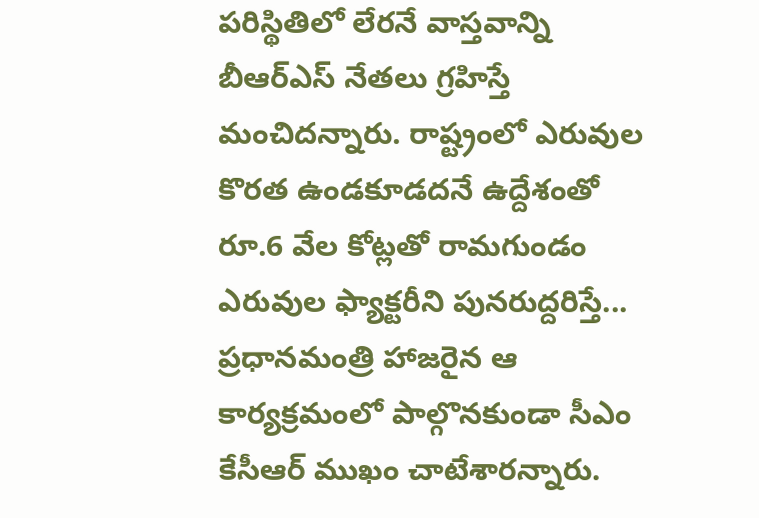పరిస్థితిలో లేరనే వాస్తవాన్ని బీఆర్ఎస్ నేతలు గ్రహిస్తే మంచిదన్నారు. రాష్ట్రంలో ఎరువుల కొరత ఉండకూడదనే ఉద్దేశంతో రూ.6 వేల కోట్లతో రామగుండం ఎరువుల ఫ్యాక్టరీని పునరుద్దరిస్తే... ప్రధానమంత్రి హాజరైన ఆ కార్యక్రమంలో పాల్గొనకుండా సీఎం కేసీఆర్ ముఖం చాటేశారన్నారు.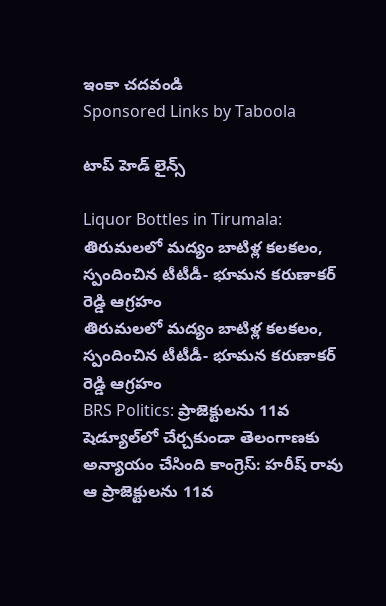ఇంకా చదవండి
Sponsored Links by Taboola

టాప్ హెడ్ లైన్స్

Liquor Bottles in Tirumala: తిరుమలలో మద్యం బాటిళ్ల కలకలం, స్పందించిన టీటీడీ- భూమన కరుణాకర్ రెడ్డి ఆగ్రహం
తిరుమలలో మద్యం బాటిళ్ల కలకలం, స్పందించిన టీటీడీ- భూమన కరుణాకర్ రెడ్డి ఆగ్రహం
BRS Politics: ప్రాజెక్టులను 11వ షెడ్యూల్‌లో చేర్చకుండా తెలంగాణకు అన్యాయం చేసింది కాంగ్రెస్: హరీష్ రావు
ఆ ప్రాజెక్టులను 11వ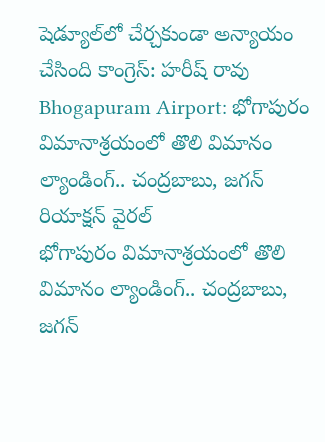షెడ్యూల్‌లో చేర్చకుండా అన్యాయం చేసింది కాంగ్రెస్: హరీష్ రావు
Bhogapuram Airport: భోగాపురం విమానాశ్రయంలో తొలి విమానం ల్యాండింగ్.. చంద్రబాబు, జగన్ రియాక్షన్ వైరల్
భోగాపురం విమానాశ్రయంలో తొలి విమానం ల్యాండింగ్.. చంద్రబాబు, జగన్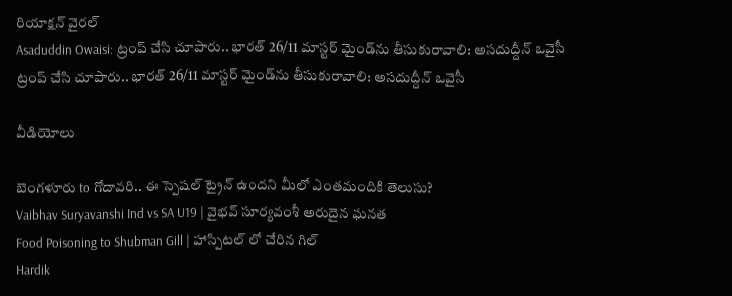రియాక్షన్ వైరల్
Asaduddin Owaisi: ట్రంప్ చేసి చూపారు.. భారత్ 26/11 మాస్టర్ మైండ్‌ను తీసుకురావాలి: అసదుద్దీన్ ఒవైసీ
ట్రంప్ చేసి చూపారు.. భారత్ 26/11 మాస్టర్ మైండ్‌ను తీసుకురావాలి: అసదుద్దీన్ ఒవైసీ

వీడియోలు

బెంగళూరు to గోదావరి.. ఈ స్పెషల్ ట్రైన్ ఉందని మీలో ఎంతమందికి తెలుసు?
Vaibhav Suryavanshi Ind vs SA U19 | వైభవ్ సూర్యవంశీ అరుదైన ఘనత
Food Poisoning to Shubman Gill | హాస్పిటల్ లో చేరిన గిల్
Hardik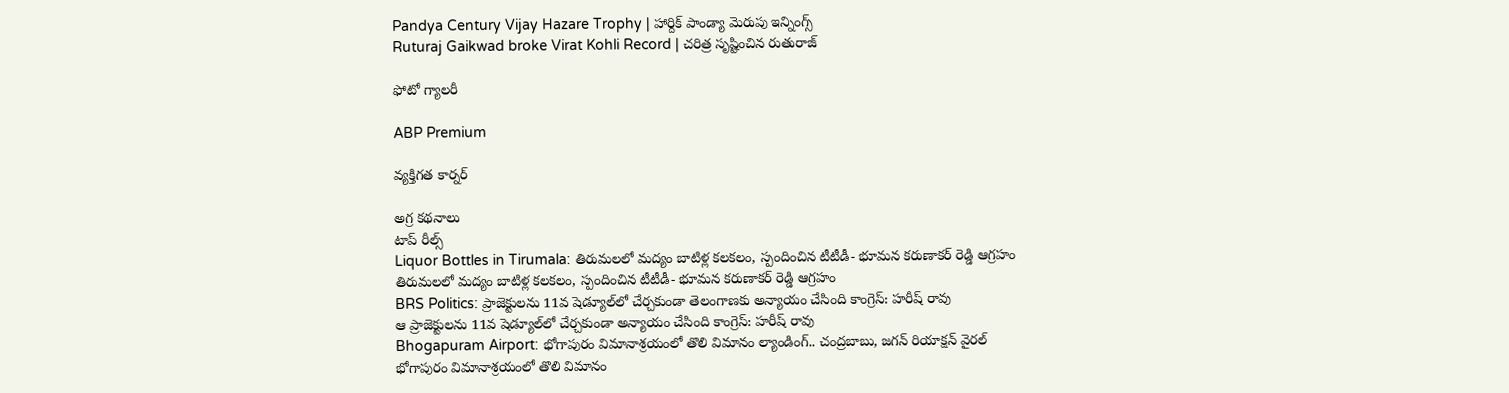Pandya Century Vijay Hazare Trophy | హార్దిక్ పాండ్యా మెరుపు ఇన్నింగ్స్
Ruturaj Gaikwad broke Virat Kohli Record | చరిత్ర సృష్టించిన రుతురాజ్

ఫోటో గ్యాలరీ

ABP Premium

వ్యక్తిగత కార్నర్

అగ్ర కథనాలు
టాప్ రీల్స్
Liquor Bottles in Tirumala: తిరుమలలో మద్యం బాటిళ్ల కలకలం, స్పందించిన టీటీడీ- భూమన కరుణాకర్ రెడ్డి ఆగ్రహం
తిరుమలలో మద్యం బాటిళ్ల కలకలం, స్పందించిన టీటీడీ- భూమన కరుణాకర్ రెడ్డి ఆగ్రహం
BRS Politics: ప్రాజెక్టులను 11వ షెడ్యూల్‌లో చేర్చకుండా తెలంగాణకు అన్యాయం చేసింది కాంగ్రెస్: హరీష్ రావు
ఆ ప్రాజెక్టులను 11వ షెడ్యూల్‌లో చేర్చకుండా అన్యాయం చేసింది కాంగ్రెస్: హరీష్ రావు
Bhogapuram Airport: భోగాపురం విమానాశ్రయంలో తొలి విమానం ల్యాండింగ్.. చంద్రబాబు, జగన్ రియాక్షన్ వైరల్
భోగాపురం విమానాశ్రయంలో తొలి విమానం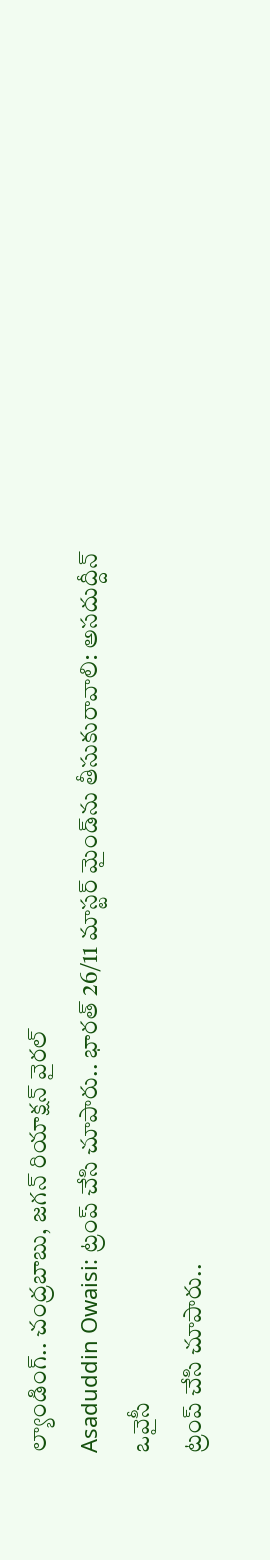ల్యాండింగ్.. చంద్రబాబు, జగన్ రియాక్షన్ వైరల్
Asaduddin Owaisi: ట్రంప్ చేసి చూపారు.. భారత్ 26/11 మాస్టర్ మైండ్‌ను తీసుకురావాలి: అసదుద్దీన్ ఒవైసీ
ట్రంప్ చేసి చూపారు..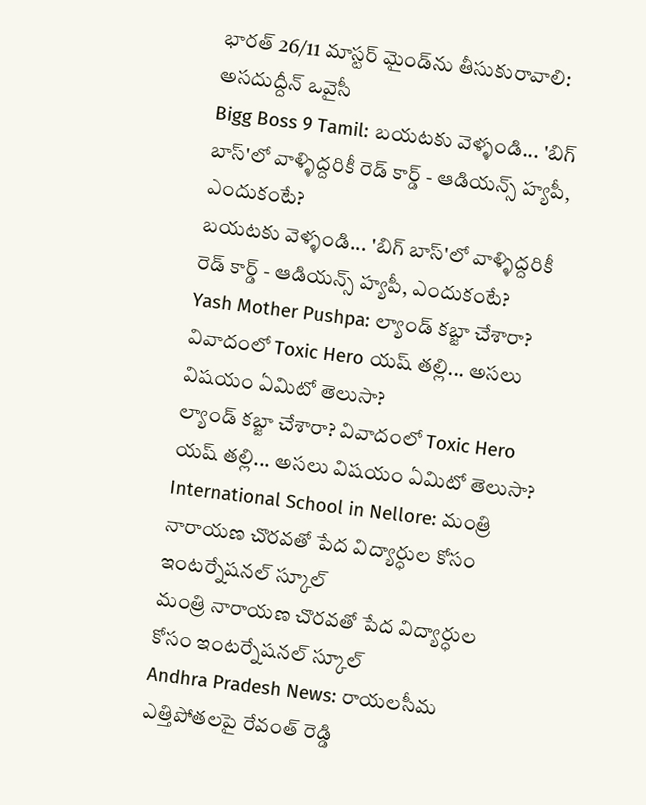భారత్ 26/11 మాస్టర్ మైండ్‌ను తీసుకురావాలి: అసదుద్దీన్ ఒవైసీ
Bigg Boss 9 Tamil: బయటకు వెళ్ళండి... 'బిగ్ బాస్'లో వాళ్ళిద్దరికీ రెడ్ కార్డ్ - ఆడియన్స్‌ హ్యపీ, ఎందుకంటే?
బయటకు వెళ్ళండి... 'బిగ్ బాస్'లో వాళ్ళిద్దరికీ రెడ్ కార్డ్ - ఆడియన్స్‌ హ్యపీ, ఎందుకంటే?
Yash Mother Pushpa: ల్యాండ్ కబ్జా చేశారా? వివాదంలో Toxic Hero యష్ తల్లి... అసలు విషయం ఏమిటో తెలుసా?
ల్యాండ్ కబ్జా చేశారా? వివాదంలో Toxic Hero యష్ తల్లి... అసలు విషయం ఏమిటో తెలుసా?
International School in Nellore: మంత్రి నారాయణ చొరవతో పేద విద్యార్ధుల కోసం ఇంటర్నేషనల్ స్కూల్
మంత్రి నారాయణ చొరవతో పేద విద్యార్ధుల కోసం ఇంటర్నేషనల్ స్కూల్
Andhra Pradesh News: రాయలసీమ ఎత్తిపోతలపై రేవంత్ రెడ్డి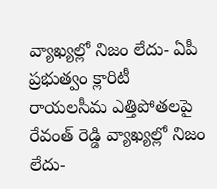వ్యాఖ్యల్లో నిజం లేదు- ఏపీ ప్రభుత్వం క్లారిటీ
రాయలసీమ ఎత్తిపోతలపై రేవంత్ రెడ్డి వ్యాఖ్యల్లో నిజం లేదు-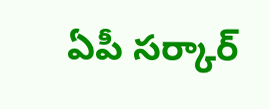ఏపీ సర్కార్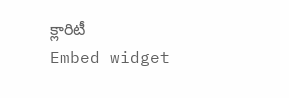క్లారిటీ
Embed widget